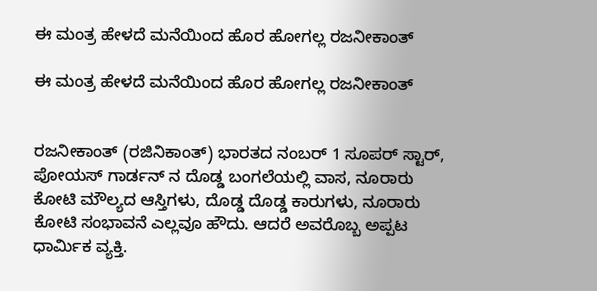ಈ ಮಂತ್ರ ಹೇಳದೆ ಮನೆಯಿಂದ ಹೊರ ಹೋಗಲ್ಲ ರಜನೀಕಾಂತ್

ಈ ಮಂತ್ರ ಹೇಳದೆ ಮನೆಯಿಂದ ಹೊರ ಹೋಗಲ್ಲ ರಜನೀಕಾಂತ್


ರಜನೀಕಾಂತ್ (ರಜಿನಿಕಾಂತ್) ಭಾರತದ ನಂಬರ್ 1 ಸೂಪರ್ ಸ್ಟಾರ್, ಪೋಯಸ್ ಗಾರ್ಡನ್ ನ ದೊಡ್ಡ ಬಂಗಲೆಯಲ್ಲಿ ವಾಸ, ನೂರಾರು ಕೋಟಿ ಮೌಲ್ಯದ ಆಸ್ತಿಗಳು, ದೊಡ್ಡ ದೊಡ್ಡ ಕಾರುಗಳು, ನೂರಾರು ಕೋಟಿ ಸಂಭಾವನೆ ಎಲ್ಲವೂ ಹೌದು. ಆದರೆ ಅವರೊಬ್ಬ ಅಪ್ಪಟ ಧಾರ್ಮಿಕ ವ್ಯಕ್ತಿ.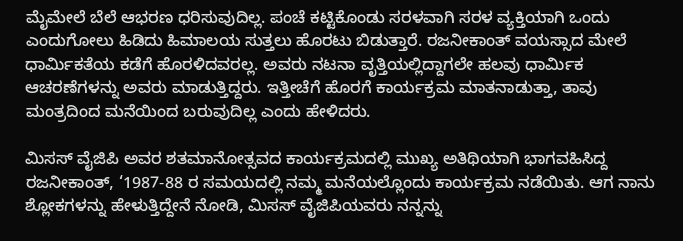ಮೈಮೇಲೆ ಬೆಲೆ ಆಭರಣ ಧರಿಸುವುದಿಲ್ಲ. ಪಂಚೆ ಕಟ್ಟಿಕೊಂಡು ಸರಳವಾಗಿ ಸರಳ ವ್ಯಕ್ತಿಯಾಗಿ ಒಂದು ಎಂದುಗೋಲು ಹಿಡಿದು ಹಿಮಾಲಯ ಸುತ್ತಲು ಹೊರಟು ಬಿಡುತ್ತಾರೆ. ರಜನೀಕಾಂತ್ ವಯಸ್ಸಾದ ಮೇಲೆ ಧಾರ್ಮಿಕತೆಯ ಕಡೆಗೆ ಹೊರಳಿದವರಲ್ಲ. ಅವರು ನಟನಾ ವೃತ್ತಿಯಲ್ಲಿದ್ದಾಗಲೇ ಹಲವು ಧಾರ್ಮಿಕ ಆಚರಣೆಗಳನ್ನು ಅವರು ಮಾಡುತ್ತಿದ್ದರು. ಇತ್ತೀಚೆಗೆ ಹೊರಗೆ ಕಾರ್ಯಕ್ರಮ ಮಾತನಾಡುತ್ತಾ, ತಾವು ಮಂತ್ರದಿಂದ ಮನೆಯಿಂದ ಬರುವುದಿಲ್ಲ ಎಂದು ಹೇಳಿದರು.

ಮಿಸಸ್ ವೈಜಿಪಿ ಅವರ ಶತಮಾನೋತ್ಸವದ ಕಾರ್ಯಕ್ರಮದಲ್ಲಿ ಮುಖ್ಯ ಅತಿಥಿಯಾಗಿ ಭಾಗವಹಿಸಿದ್ದ ರಜನೀಕಾಂತ್, ‘1987-88 ರ ಸಮಯದಲ್ಲಿ ನಮ್ಮ ಮನೆಯಲ್ಲೊಂದು ಕಾರ್ಯಕ್ರಮ ನಡೆಯಿತು. ಆಗ ನಾನು ಶ್ಲೋಕಗಳನ್ನು ಹೇಳುತ್ತಿದ್ದೇನೆ ನೋಡಿ, ಮಿಸಸ್ ವೈಜಿಪಿಯವರು ನನ್ನನ್ನು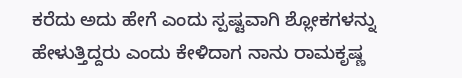ಕರೆದು ಅದು ಹೇಗೆ ಎಂದು ಸ್ಪಷ್ಟವಾಗಿ ಶ್ಲೋಕಗಳನ್ನು ಹೇಳುತ್ತಿದ್ದರು ಎಂದು ಕೇಳಿದಾಗ ನಾನು ರಾಮಕೃಷ್ಣ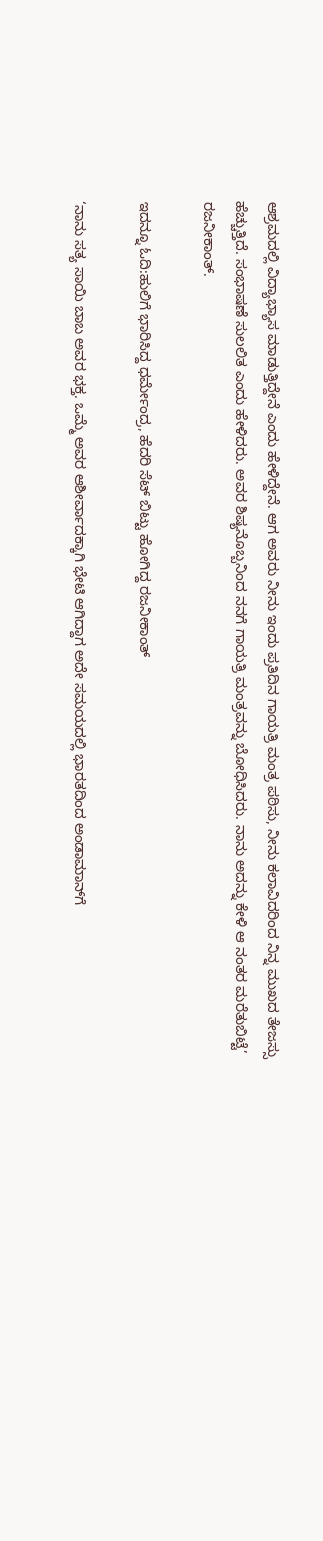ಆಶ್ರಮದಲ್ಲಿ ವಿದ್ಯಾಭ್ಯಾಸ ಮಾಡುತ್ತಿದ್ದೇನೆ ಎಂದು ಹೇಳಿದ್ದೇನೆ. ಆಗ ಅವರು ನೀನು ಇಂದು ಪ್ರತಿದಿನ ಗಾಯತ್ರಿ ಮಂತ್ರ ಪಠಿಸು, ನೀನು ಕಲಾವಿದರಿಂದ ನಿನ್ನ ಮುಖದ ತೇಜಸ್ಸು ಹೆಚ್ಚುತ್ತಿದೆ. ಸಂಭಾಷಣೆ ಸುಲಲಿತ ಎಂದು ಹೇಳಿದರು. ಅವರ ಶಿಷ್ಯನೊಬ್ಬನಿಂದ ನನಗೆ ಗಾಯತ್ರಿ ಮಂತ್ರವನ್ನು ಬೋಧಿಸಿದರು. ನಾನು ಅದನ್ನು ಕೇಳಿ ಆ ನಂತರ ಮರೆತುಬಿಟ್ಟೆ’ ರಜನೀಕಾಂತ್.

ಇದನ್ನೂ ಓದಿ:ಹುಲಿಗೆ ಭಾರಿಸಿದ್ದ ಧರ್ಮೇಂದ್ರ, ಹೆದರಿ ಸೆಟ್ ಬಿಟ್ಟು ಹೋಗಿದ್ದ ರಜನೀಕಾಂತ್

‘ನಾನು ಸತ್ಯ ಸಾಯಿ ಬಾಬ ಅವರ ಭಕ್ತ. ಒಮ್ಮೆ ಅವರ ಆಶೀರ್ವಾದಕ್ಕಾಗಿ ಭೇಟಿ ಆಗಿದ್ದಾಗ ಅದೇ ಸಮಯದಲ್ಲಿ ಭಾರತದಿಂದ ಅಂಡಾಮಾನ್‌ಗೆ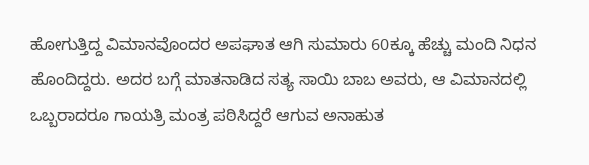ಹೋಗುತ್ತಿದ್ದ ವಿಮಾನವೊಂದರ ಅಪಘಾತ ಆಗಿ ಸುಮಾರು 60ಕ್ಕೂ ಹೆಚ್ಚು ಮಂದಿ ನಿಧನ ಹೊಂದಿದ್ದರು. ಅದರ ಬಗ್ಗೆ ಮಾತನಾಡಿದ ಸತ್ಯ ಸಾಯಿ ಬಾಬ ಅವರು, ಆ ವಿಮಾನದಲ್ಲಿ ಒಬ್ಬರಾದರೂ ಗಾಯತ್ರಿ ಮಂತ್ರ ಪಠಿಸಿದ್ದರೆ ಆಗುವ ಅನಾಹುತ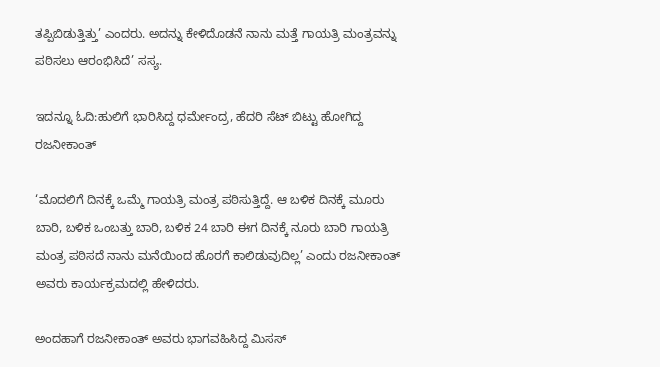ತಪ್ಪಿಬಿಡುತ್ತಿತ್ತು’ ಎಂದರು. ಅದನ್ನು ಕೇಳಿದೊಡನೆ ನಾನು ಮತ್ತೆ ಗಾಯತ್ರಿ ಮಂತ್ರವನ್ನು ಪಠಿಸಲು ಆರಂಭಿಸಿದೆ’ ಸಸ್ಯ.

ಇದನ್ನೂ ಓದಿ:ಹುಲಿಗೆ ಭಾರಿಸಿದ್ದ ಧರ್ಮೇಂದ್ರ, ಹೆದರಿ ಸೆಟ್ ಬಿಟ್ಟು ಹೋಗಿದ್ದ ರಜನೀಕಾಂತ್

‘ಮೊದಲಿಗೆ ದಿನಕ್ಕೆ ಒಮ್ಮೆ ಗಾಯತ್ರಿ ಮಂತ್ರ ಪಠಿಸುತ್ತಿದ್ದೆ. ಆ ಬಳಿಕ ದಿನಕ್ಕೆ ಮೂರು ಬಾರಿ, ಬಳಿಕ ಒಂಬತ್ತು ಬಾರಿ, ಬಳಿಕ 24 ಬಾರಿ ಈಗ ದಿನಕ್ಕೆ ನೂರು ಬಾರಿ ಗಾಯತ್ರಿ ಮಂತ್ರ ಪಠಿಸದೆ ನಾನು ಮನೆಯಿಂದ ಹೊರಗೆ ಕಾಲಿಡುವುದಿಲ್ಲ’ ಎಂದು ರಜನೀಕಾಂತ್ ಅವರು ಕಾರ್ಯಕ್ರಮದಲ್ಲಿ ಹೇಳಿದರು.

ಅಂದಹಾಗೆ ರಜನೀಕಾಂತ್ ಅವರು ಭಾಗವಹಿಸಿದ್ದ ಮಿಸಸ್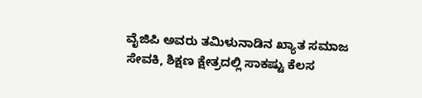ವೈಜಿಪಿ ಅವರು ತಮಿಳುನಾಡಿನ ಖ್ಯಾತ ಸಮಾಜ ಸೇವಕಿ, ಶಿಕ್ಷಣ ಕ್ಷೇತ್ರದಲ್ಲಿ ಸಾಕಷ್ಟು ಕೆಲಸ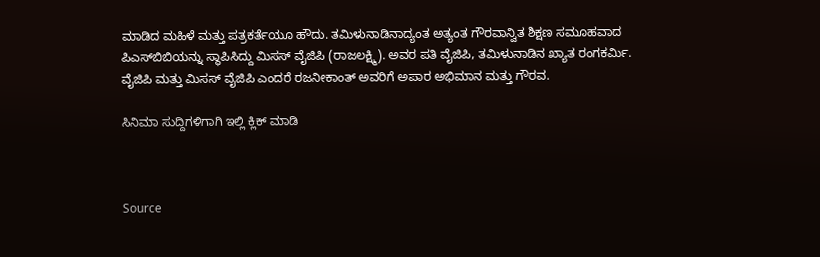ಮಾಡಿದ ಮಹಿಳೆ ಮತ್ತು ಪತ್ರಕರ್ತೆಯೂ ಹೌದು. ತಮಿಳುನಾಡಿನಾದ್ಯಂತ ಅತ್ಯಂತ ಗೌರವಾನ್ವಿತ ಶಿಕ್ಷಣ ಸಮೂಹವಾದ ಪಿಎಸ್‌ಬಿಬಿಯನ್ನು ಸ್ಥಾಪಿಸಿದ್ದು ಮಿಸಸ್ ವೈಜಿಪಿ (ರಾಜಲಕ್ಷ್ಮಿ). ಅವರ ಪತಿ ವೈಜಿಪಿ, ತಮಿಳುನಾಡಿನ ಖ್ಯಾತ ರಂಗಕರ್ಮಿ. ವೈಜಿಪಿ ಮತ್ತು ಮಿಸಸ್ ವೈಜಿಪಿ ಎಂದರೆ ರಜನೀಕಾಂತ್ ಅವರಿಗೆ ಅಪಾರ ಅಭಿಮಾನ ಮತ್ತು ಗೌರವ.

ಸಿನಿಮಾ ಸುದ್ದಿಗಳಿಗಾಗಿ ಇಲ್ಲಿ ಕ್ಲಿಕ್ ಮಾಡಿ



Source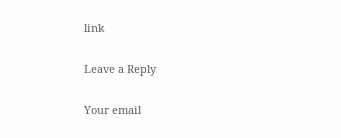link

Leave a Reply

Your email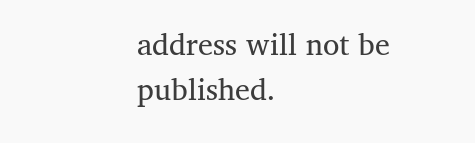address will not be published.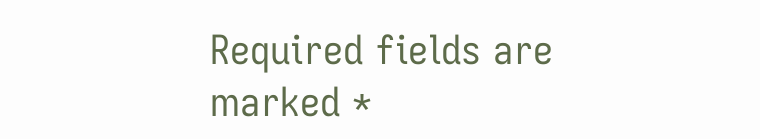Required fields are marked *